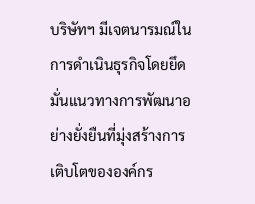บริษัทฯ มีเจตนารมณ์ในการดำเนินธุรกิจโดยยึดมั่นแนวทางการพัฒนาอย่างยั่งยืนที่มุ่งสร้างการเติบโตขององค์กร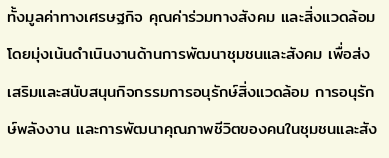ทั้งมูลค่าทางเศรษฐกิจ คุณค่าร่วมทางสังคม และสิ่งแวดล้อม โดยมุ่งเน้นดำเนินงานด้านการพัฒนาชุมชนและสังคม เพื่อส่งเสริมและสนับสนุนกิจกรรมการอนุรักษ์สิ่งแวดล้อม การอนุรักษ์พลังงาน และการพัฒนาคุณภาพชีวิตของคนในชุมชนและสัง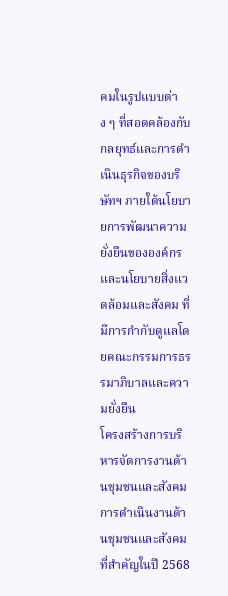คมในรูปแบบต่าง ๆ ที่สอดคล้องกับกลยุทธ์และการดำเนินธุรกิจของบริษัทฯ ภายใต้นโยบายการพัฒนาความยั่งยืนขององค์กรและนโยบายสิ่งแวดล้อมและสังคม ที่มีการกำกับดูแลโดยคณะกรรมการธรรมาภิบาลและความยั่งยืน
โครงสร้างการบริหารจัดการงานด้านชุมชนและสังคม
การดำเนินงานด้านชุมชนและสังคมที่สำคัญในปี 2568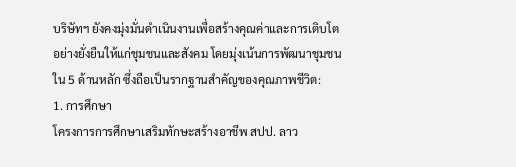บริษัทฯ ยังคงมุ่งมั่นดำเนินงานเพื่อสร้างคุณค่าและการเติบโตอย่างยั่งยืนให้แก่ชุมชนและสังคม โดยมุ่งเน้นการพัฒนาชุมชนใน 5 ด้านหลัก ซึ่งถือเป็นรากฐานสำคัญของคุณภาพชีวิต:
1. การศึกษา
โครงการการศึกษาเสริมทักษะสร้างอาชีพ สปป. ลาว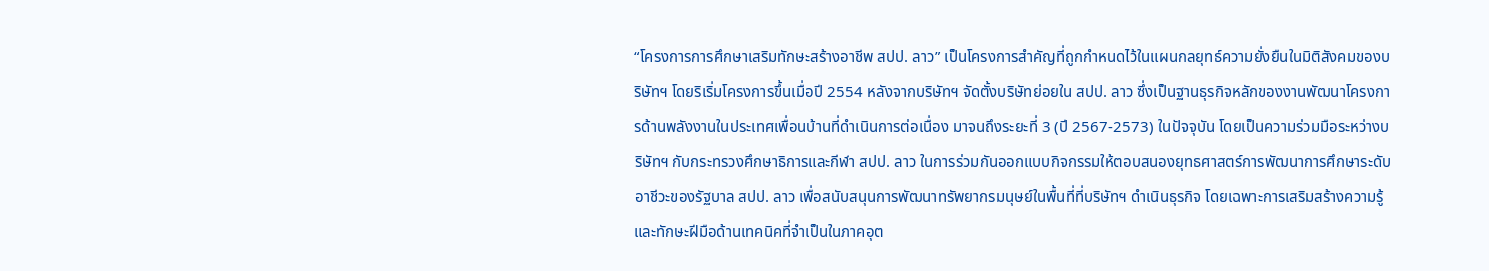“โครงการการศึกษาเสริมทักษะสร้างอาชีพ สปป. ลาว” เป็นโครงการสำคัญที่ถูกกำหนดไว้ในแผนกลยุทธ์ความยั่งยืนในมิติสังคมของบริษัทฯ โดยริเริ่มโครงการขึ้นเมื่อปี 2554 หลังจากบริษัทฯ จัดตั้งบริษัทย่อยใน สปป. ลาว ซึ่งเป็นฐานธุรกิจหลักของงานพัฒนาโครงการด้านพลังงานในประเทศเพื่อนบ้านที่ดำเนินการต่อเนื่อง มาจนถึงระยะที่ 3 (ปี 2567-2573) ในปัจจุบัน โดยเป็นความร่วมมือระหว่างบริษัทฯ กับกระทรวงศึกษาธิการและกีฬา สปป. ลาว ในการร่วมกันออกแบบกิจกรรมให้ตอบสนองยุทธศาสตร์การพัฒนาการศึกษาระดับอาชีวะของรัฐบาล สปป. ลาว เพื่อสนับสนุนการพัฒนาทรัพยากรมนุษย์ในพื้นที่ที่บริษัทฯ ดำเนินธุรกิจ โดยเฉพาะการเสริมสร้างความรู้และทักษะฝีมือด้านเทคนิคที่จำเป็นในภาคอุต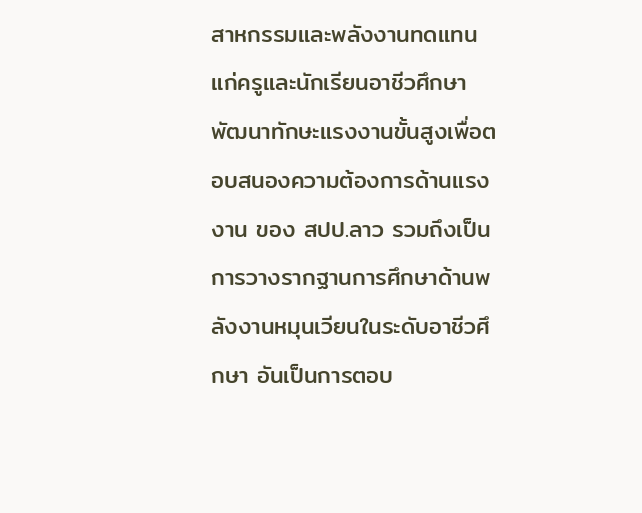สาหกรรมและพลังงานทดแทนแก่ครูและนักเรียนอาชีวศึกษา พัฒนาทักษะแรงงานขั้นสูงเพื่อตอบสนองความต้องการด้านแรงงาน ของ สปป.ลาว รวมถึงเป็นการวางรากฐานการศึกษาด้านพลังงานหมุนเวียนในระดับอาชีวศึกษา อันเป็นการตอบ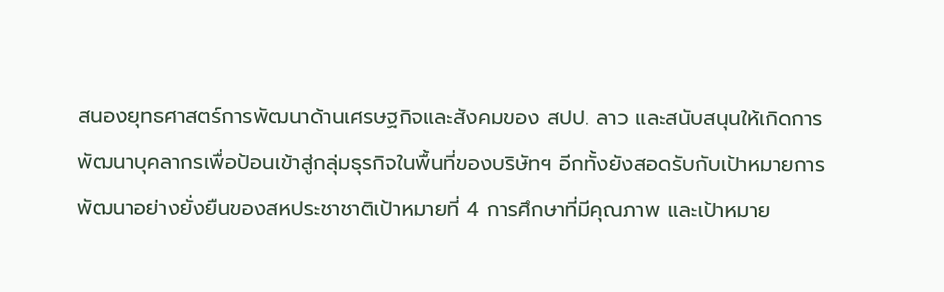สนองยุทธศาสตร์การพัฒนาด้านเศรษฐกิจและสังคมของ สปป. ลาว และสนับสนุนให้เกิดการพัฒนาบุคลากรเพื่อป้อนเข้าสู่กลุ่มธุรกิจในพื้นที่ของบริษัทฯ อีกทั้งยังสอดรับกับเป้าหมายการพัฒนาอย่างยั่งยืนของสหประชาชาติเป้าหมายที่ 4 การศึกษาที่มีคุณภาพ และเป้าหมาย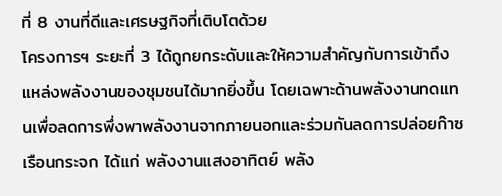ที่ 8 งานที่ดีและเศรษฐกิจที่เติบโตด้วย
โครงการฯ ระยะที่ 3 ได้ถูกยกระดับและให้ความสำคัญกับการเข้าถึงแหล่งพลังงานของชุมชนได้มากยิ่งขึ้น โดยเฉพาะด้านพลังงานทดแทนเพื่อลดการพึ่งพาพลังงานจากภายนอกและร่วมกันลดการปล่อยก๊าซเรือนกระจก ได้แก่ พลังงานแสงอาทิตย์ พลัง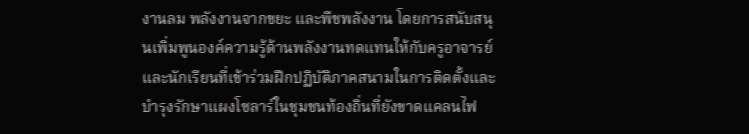งานลม พลังงานจากขยะ และพืชพลังงาน โดยการสนับสนุนเพิ่มพูนองค์ความรู้ด้านพลังงานทดแทนให้กับครูอาจารย์ และนักเรียนที่เข้าร่วมฝึกปฏิบัติภาคสนามในการติดตั้งและบำรุงรักษาแผงโซลาร์ในชุมชนท้องถิ่นที่ยังขาดแคลนไฟ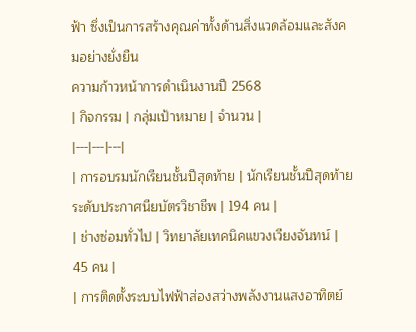ฟ้า ซึ่งเป็นการสร้างคุณค่าทั้งด้านสิ่งแวดล้อมและสังคมอย่างยั่งยืน
ความก้าวหน้าการดำเนินงานปี 2568
| กิจกรรม | กลุ่มเป้าหมาย | จำนวน |
|---|---|---|
| การอบรมนักเรียนชั้นปีสุดท้าย | นักเรียนชั้นปีสุดท้าย ระดับประกาศนียบัตรวิชาชีพ | 194 คน |
| ช่างซ่อมทั่วไป | วิทยาลัยเทคนิคแขวงเวียงจันทน์ | 45 คน |
| การติดตั้งระบบไฟฟ้าส่องสว่างพลังงานแสงอาทิตย์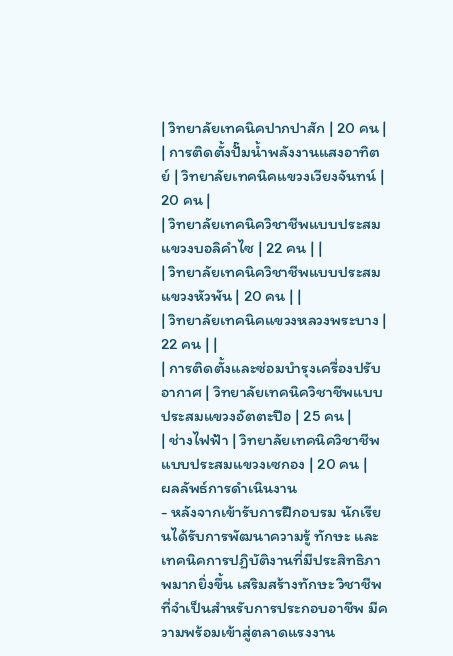| วิทยาลัยเทคนิคปากปาสัก | 20 คน |
| การติดตั้งปั๊มน้ำพลังงานแสงอาทิตย์ | วิทยาลัยเทคนิคแขวงเวียงจันทน์ | 20 คน |
| วิทยาลัยเทคนิควิชาชีพแบบประสมแขวงบอลิคำไซ | 22 คน | |
| วิทยาลัยเทคนิควิชาชีพแบบประสมแขวงหัวพัน | 20 คน | |
| วิทยาลัยเทคนิคแขวงหลวงพระบาง | 22 คน | |
| การติดตั้งและซ่อมบำรุงเครื่องปรับอากาศ | วิทยาลัยเทคนิควิชาชีพแบบประสมแขวงอัตตะปือ | 25 คน |
| ช่างไฟฟ้า | วิทยาลัยเทคนิควิชาชีพแบบประสมแขวงเซกอง | 20 คน |
ผลลัพธ์การดำเนินงาน
- หลังจากเข้ารับการฝึกอบรม นักเรียนได้รับการพัฒนาความรู้ ทักษะ และเทคนิคการปฏิบัติงานที่มีประสิทธิภาพมากยิ่งขึ้น เสริมสร้างทักษะ วิชาชีพที่จำเป็นสำหรับการประกอบอาชีพ มีความพร้อมเข้าสู่ตลาดแรงงาน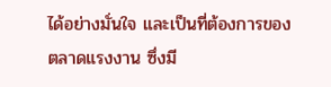ได้อย่างมั่นใจ และเป็นที่ต้องการของตลาดแรงงาน ซึ่งมี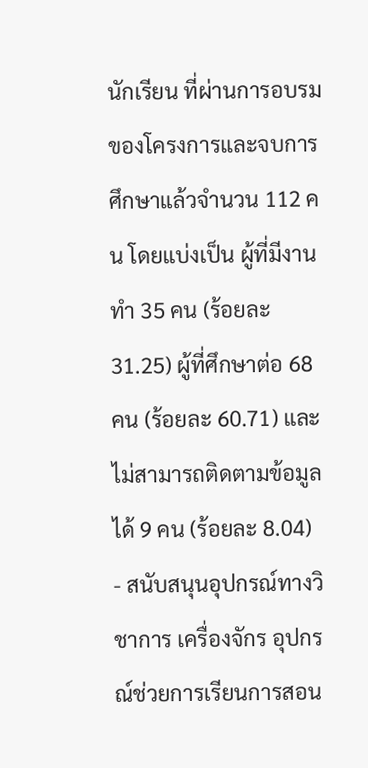นักเรียน ที่ผ่านการอบรมของโครงการและจบการศึกษาแล้วจำนวน 112 คน โดยแบ่งเป็น ผู้ที่มีงานทำ 35 คน (ร้อยละ 31.25) ผู้ที่ศึกษาต่อ 68 คน (ร้อยละ 60.71) และไม่สามารถติดตามข้อมูลได้ 9 คน (ร้อยละ 8.04)
- สนับสนุนอุปกรณ์ทางวิชาการ เครื่องจักร อุปกรณ์ช่วยการเรียนการสอน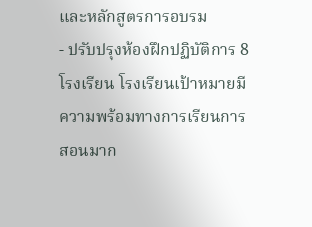และหลักสูตรการอบรม
- ปรับปรุงห้องฝึกปฏิบัติการ 8 โรงเรียน โรงเรียนเป้าหมายมีความพร้อมทางการเรียนการสอนมาก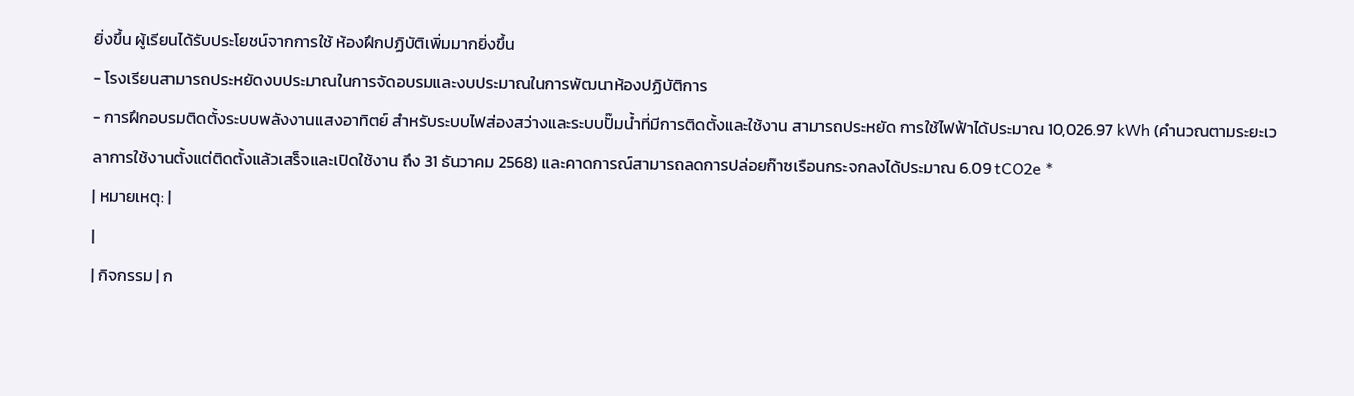ยิ่งขึ้น ผู้เรียนได้รับประโยชน์จากการใช้ ห้องฝึกปฏิบัติเพิ่มมากยิ่งขึ้น
- โรงเรียนสามารถประหยัดงบประมาณในการจัดอบรมและงบประมาณในการพัฒนาห้องปฏิบัติการ
- การฝึกอบรมติดตั้งระบบพลังงานแสงอาทิตย์ สำหรับระบบไฟส่องสว่างและระบบปั๊มน้ำที่มีการติดตั้งและใช้งาน สามารถประหยัด การใช้ไฟฟ้าได้ประมาณ 10,026.97 kWh (คำนวณตามระยะเวลาการใช้งานตั้งแต่ติดตั้งแล้วเสร็จและเปิดใช้งาน ถึง 31 ธันวาคม 2568) และคาดการณ์สามารถลดการปล่อยก๊าซเรือนกระจกลงได้ประมาณ 6.09 tCO2e *
| หมายเหตุ: |
|
| กิจกรรม | ก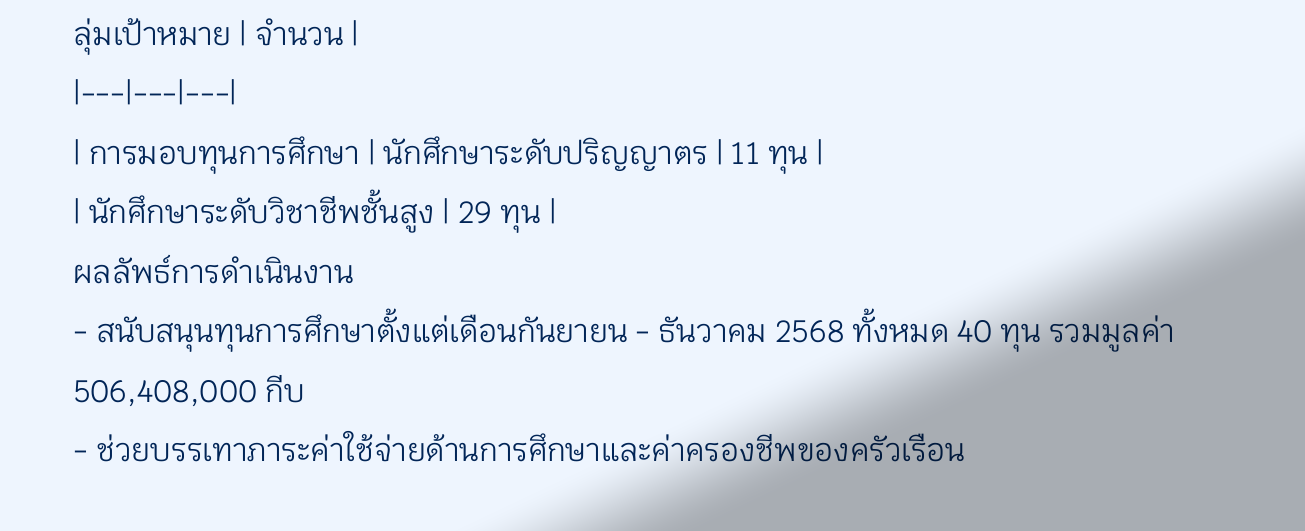ลุ่มเป้าหมาย | จำนวน |
|---|---|---|
| การมอบทุนการศึกษา | นักศึกษาระดับปริญญาตร | 11 ทุน |
| นักศึกษาระดับวิชาชีพชั้นสูง | 29 ทุน |
ผลลัพธ์การดำเนินงาน
- สนับสนุนทุนการศึกษาตั้งแต่เดือนกันยายน - ธันวาคม 2568 ทั้งหมด 40 ทุน รวมมูลค่า 506,408,000 กีบ
- ช่วยบรรเทาภาระค่าใช้จ่ายด้านการศึกษาและค่าครองชีพของครัวเรือน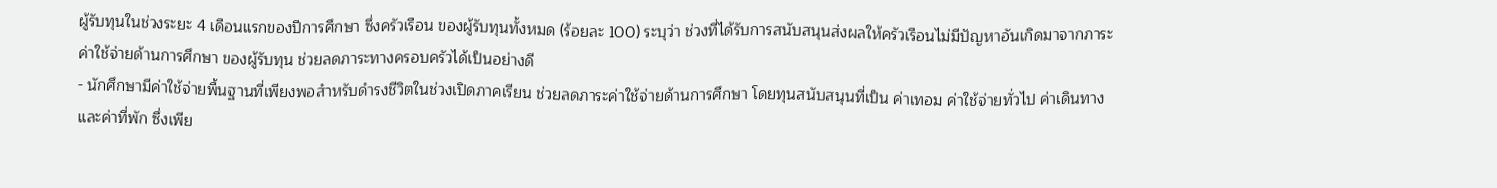ผู้รับทุนในช่วงระยะ 4 เดือนแรกของปีการศึกษา ซึ่งครัวเรือน ของผู้รับทุนทั้งหมด (ร้อยละ 100) ระบุว่า ช่วงที่ได้รับการสนับสนุนส่งผลให้ครัวเรือนไม่มีปัญหาอันเกิดมาจากภาระค่าใช้จ่ายด้านการศึกษา ของผู้รับทุน ช่วยลดภาระทางครอบครัวได้เป็นอย่างดี
- นักศึกษามีค่าใช้จ่ายพื้นฐานที่เพียงพอสำหรับดำรงชีวิตในช่วงเปิดภาคเรียน ช่วยลดภาระค่าใช้จ่ายด้านการศึกษา โดยทุนสนับสนุนที่เป็น ค่าเทอม ค่าใช้จ่ายทั่วไป ค่าเดินทาง และค่าที่พัก ซึ่งเพีย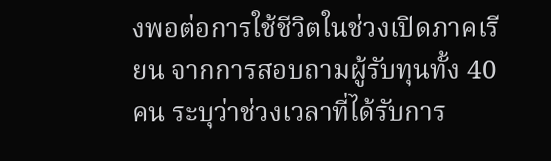งพอต่อการใช้ชีวิตในช่วงเปิดภาคเรียน จากการสอบถามผู้รับทุนทั้ง 40 คน ระบุว่าช่วงเวลาที่ได้รับการ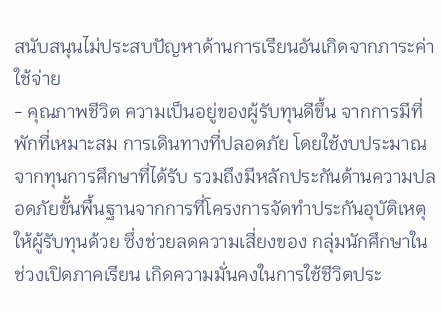สนับสนุนไม่ประสบปัญหาด้านการเรียนอันเกิดจากภาระค่าใช้จ่าย
- คุณภาพชีวิต ความเป็นอยู่ของผู้รับทุนดีขึ้น จากการมีที่พักที่เหมาะสม การเดินทางที่ปลอดภัย โดยใช้งบประมาณจากทุนการศึกษาที่ได้รับ รวมถึงมีหลักประกันด้านความปลอดภัยขั้นพื้นฐานจากการที่โครงการจัดทำประกันอุบัติเหตุให้ผู้รับทุนด้วย ซึ่งช่วยลดความเสี่ยงของ กลุ่มนักศึกษาในช่วงเปิดภาคเรียน เกิดความมั่นคงในการใช้ชีวิตประ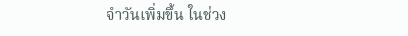จำวันเพิ่มขึ้น ในช่วง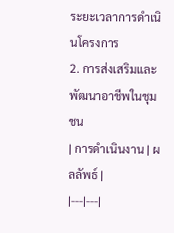ระยะเวลาการดำเนินโครงการ
2. การส่งเสริมและพัฒนาอาชีพในชุมชน
| การดำเนินงาน | ผลลัพธ์ |
|---|---|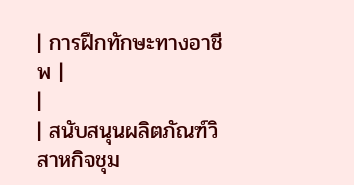| การฝึกทักษะทางอาชีพ |
|
| สนับสนุนผลิตภัณฑ์วิสาหกิจชุม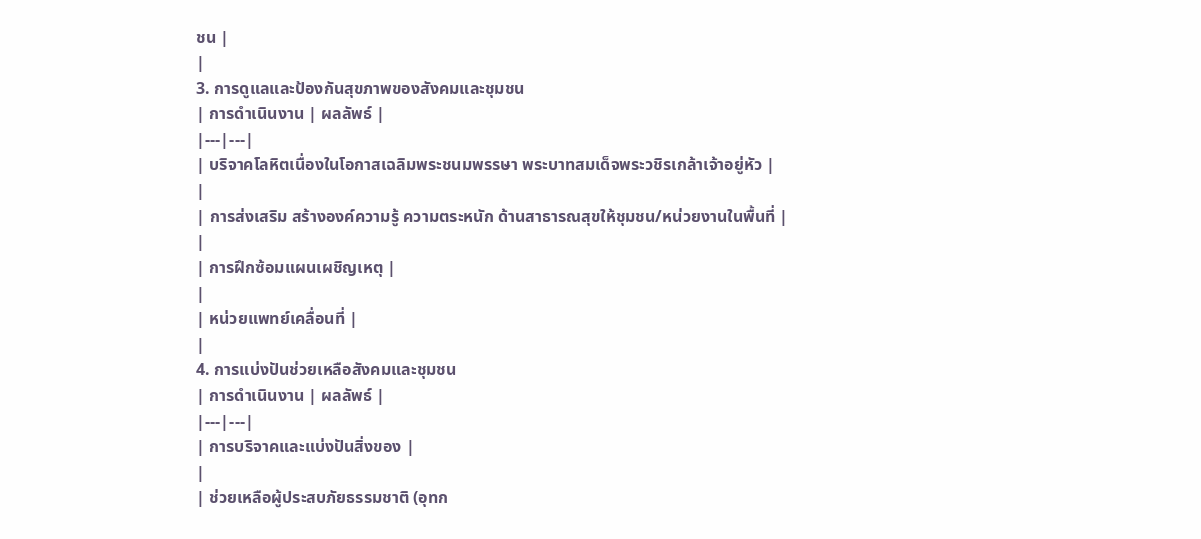ชน |
|
3. การดูแลและป้องกันสุขภาพของสังคมและชุมชน
| การดำเนินงาน | ผลลัพธ์ |
|---|---|
| บริจาคโลหิตเนื่องในโอกาสเฉลิมพระชนมพรรษา พระบาทสมเด็จพระวชิรเกล้าเจ้าอยู่หัว |
|
| การส่งเสริม สร้างองค์ความรู้ ความตระหนัก ด้านสาธารณสุขให้ชุมชน/หน่วยงานในพื้นที่ |
|
| การฝึกซ้อมแผนเผชิญเหตุ |
|
| หน่วยแพทย์เคลื่อนที่ |
|
4. การแบ่งปันช่วยเหลือสังคมและชุมชน
| การดำเนินงาน | ผลลัพธ์ |
|---|---|
| การบริจาคและแบ่งปันสิ่งของ |
|
| ช่วยเหลือผู้ประสบภัยธรรมชาติ (อุทก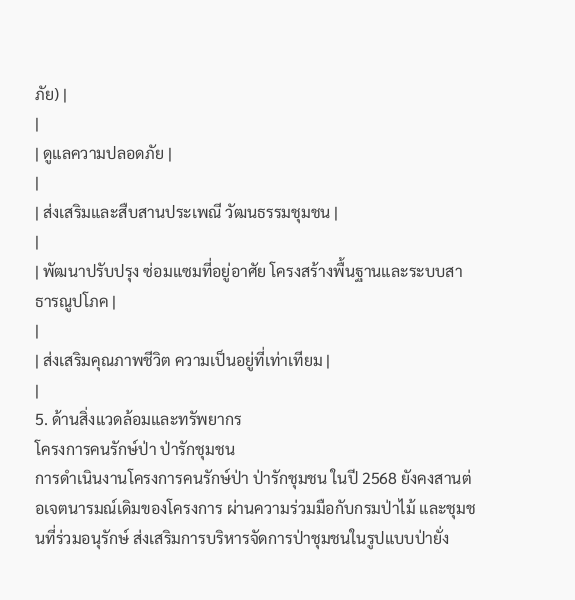ภัย) |
|
| ดูแลความปลอดภัย |
|
| ส่งเสริมและสืบสานประเพณี วัฒนธรรมชุมชน |
|
| พัฒนาปรับปรุง ซ่อมแซมที่อยู่อาศัย โครงสร้างพื้นฐานและระบบสาธารณูปโภค |
|
| ส่งเสริมคุณภาพชีวิต ความเป็นอยู่ที่เท่าเทียม |
|
5. ด้านสิ่งแวดล้อมและทรัพยากร
โครงการคนรักษ์ป่า ป่ารักชุมชน
การดำเนินงานโครงการคนรักษ์ป่า ป่ารักชุมชน ในปี 2568 ยังคงสานต่อเจตนารมณ์เดิมของโครงการ ผ่านความร่วมมือกับกรมป่าไม้ และชุมชนที่ร่วมอนุรักษ์ ส่งเสริมการบริหารจัดการป่าชุมชนในรูปแบบป่ายั่ง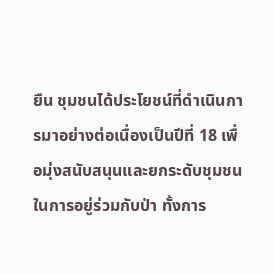ยืน ชุมชนได้ประโยชน์ที่ดำเนินการมาอย่างต่อเนื่องเป็นปีที่ 18 เพื่อมุ่งสนับสนุนและยกระดับชุมชนในการอยู่ร่วมกับป่า ทั้งการ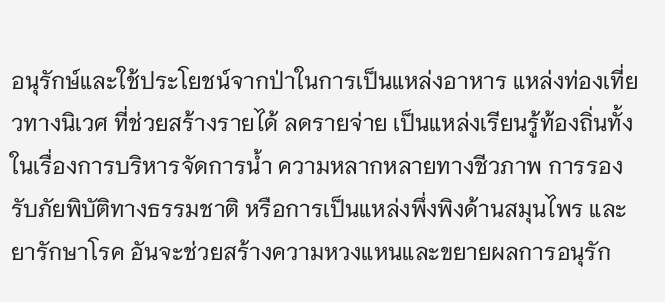อนุรักษ์และใช้ประโยชน์จากป่าในการเป็นแหล่งอาหาร แหล่งท่องเที่ยวทางนิเวศ ที่ช่วยสร้างรายได้ ลดรายจ่าย เป็นแหล่งเรียนรู้ท้องถิ่นทั้งในเรื่องการบริหารจัดการน้ำ ความหลากหลายทางชีวภาพ การรองรับภัยพิบัติทางธรรมชาติ หรือการเป็นแหล่งพึ่งพิงด้านสมุนไพร และยารักษาโรค อันจะช่วยสร้างความหวงแหนและขยายผลการอนุรัก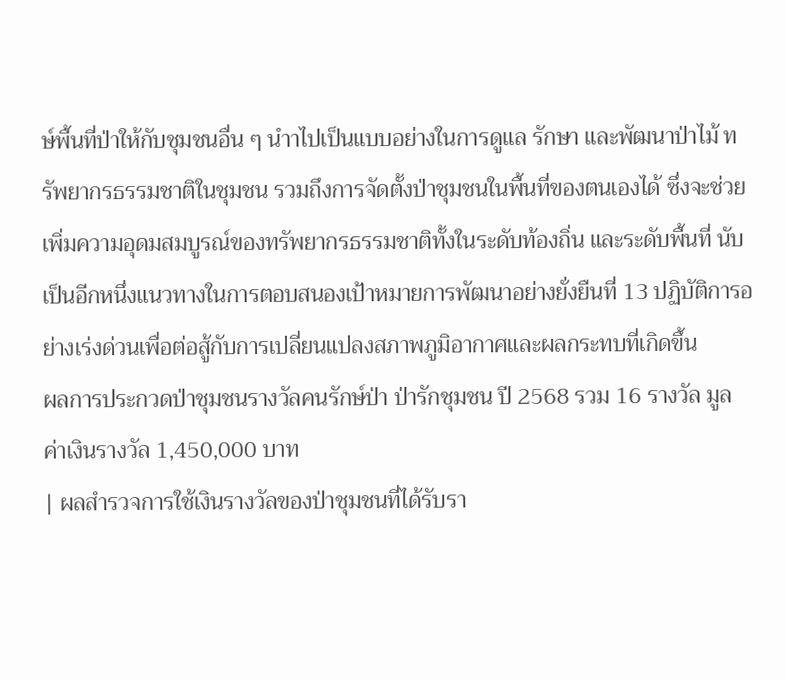ษ์พื้นที่ป่าให้กับชุมชนอื่น ๆ นำาไปเป็นแบบอย่างในการดูแล รักษา และพัฒนาป่าไม้ ทรัพยากรธรรมชาติในชุมชน รวมถึงการจัดตั้งป่าชุมชนในพื้นที่ของตนเองได้ ซึ่งจะช่วยเพิ่มความอุดมสมบูรณ์ของทรัพยากรธรรมชาติทั้งในระดับท้องถิ่น และระดับพื้นที่ นับเป็นอีกหนึ่งแนวทางในการตอบสนองเป้าหมายการพัฒนาอย่างยั่งยืนที่ 13 ปฏิบัติการอย่างเร่งด่วนเพื่อต่อสู้กับการเปลี่ยนแปลงสภาพภูมิอากาศและผลกระทบที่เกิดขึ้น
ผลการประกวดป่าชุมชนรางวัลคนรักษ์ป่า ป่ารักชุมชน ปี 2568 รวม 16 รางวัล มูลค่าเงินรางวัล 1,450,000 บาท
| ผลสำรวจการใช้เงินรางวัลของป่าชุมชนที่ได้รับรา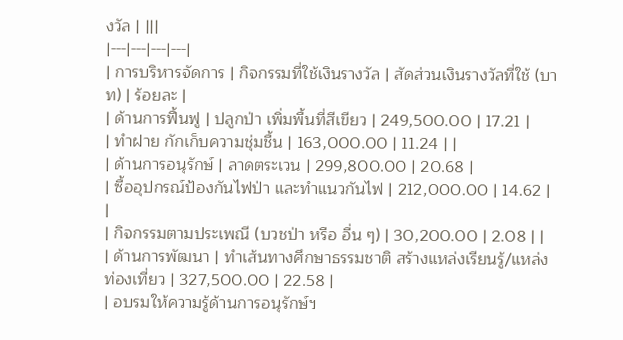งวัล | |||
|---|---|---|---|
| การบริหารจัดการ | กิจกรรมที่ใช้เงินรางวัล | สัดส่วนเงินรางวัลที่ใช้ (บาท) | ร้อยละ |
| ด้านการฟื้นฟู | ปลูกป่า เพิ่มพื้นที่สีเขียว | 249,500.00 | 17.21 |
| ทำฝาย กักเก็บความชุ่มชื้น | 163,000.00 | 11.24 | |
| ด้านการอนุรักษ์ | ลาดตระเวน | 299,800.00 | 20.68 |
| ซื้ออุปกรณ์ป้องกันไฟป่า และทำแนวกันไฟ | 212,000.00 | 14.62 | |
| กิจกรรมตามประเพณี (บวชป่า หรือ อื่น ๆ) | 30,200.00 | 2.08 | |
| ด้านการพัฒนา | ทำเส้นทางศึกษาธรรมชาติ สร้างแหล่งเรียนรู้/แหล่งท่องเที่ยว | 327,500.00 | 22.58 |
| อบรมให้ความรู้ด้านการอนุรักษ์ฯ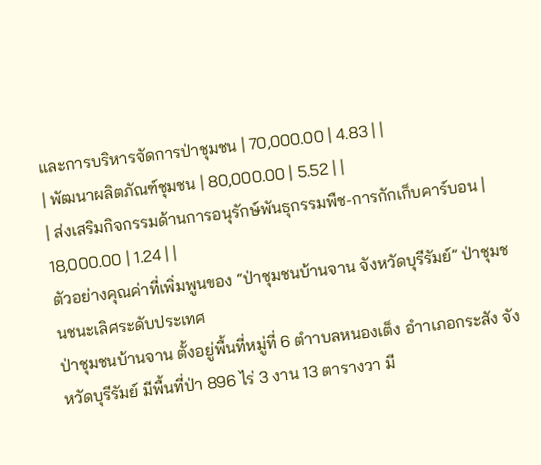และการบริหารจัดการป่าชุมชน | 70,000.00 | 4.83 | |
| พัฒนาผลิตภัณฑ์ชุมชน | 80,000.00 | 5.52 | |
| ส่งเสริมกิจกรรมด้านการอนุรักษ์พันธุกรรมพืช-การกักเก็บคาร์บอน | 18,000.00 | 1.24 | |
ตัวอย่างคุณค่าที่เพิ่มพูนของ “ป่าชุมชนบ้านจาน จังหวัดบุรีรัมย์” ป่าชุมชนชนะเลิศระดับประเทศ
ป่าชุมชนบ้านจาน ตั้งอยู่พื้นที่หมู่ที่ 6 ตำาบลหนองเต็ง อำาเภอกระสัง จังหวัดบุรีรัมย์ มีพื้นที่ป่า 896 ไร่ 3 งาน 13 ตารางวา มี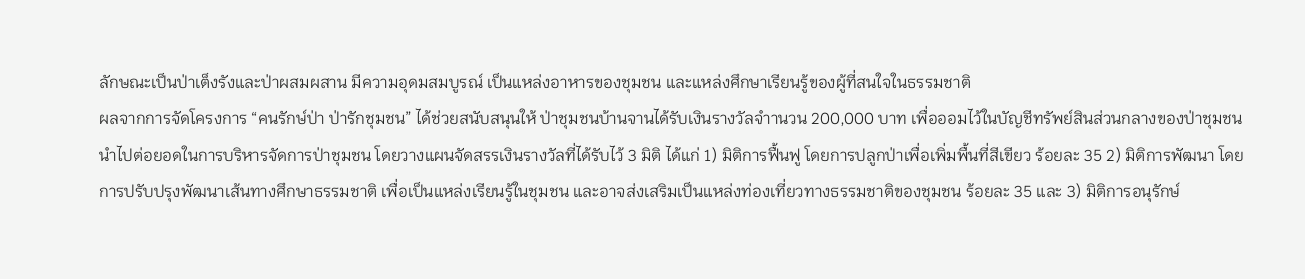ลักษณะเป็นป่าเต็งรังและป่าผสมผสาน มีความอุดมสมบูรณ์ เป็นแหล่งอาหารของชุมชน และแหล่งศึกษาเรียนรู้ของผู้ที่สนใจในธรรมชาติ
ผลจากการจัดโครงการ “คนรักษ์ป่า ป่ารักชุมชน” ได้ช่วยสนับสนุนให้ ป่าชุมชนบ้านจานได้รับเงินรางวัลจำานวน 200,000 บาท เพื่อออมไว้ในบัญชีทรัพย์สินส่วนกลางของป่าชุมชนนำไปต่อยอดในการบริหารจัดการป่าชุมชน โดยวางแผนจัดสรรเงินรางวัลที่ได้รับไว้ 3 มิติ ได้แก่ 1) มิติการฟื้นฟู โดยการปลูกป่าเพื่อเพิ่มพื้นที่สีเขียว ร้อยละ 35 2) มิติการพัฒนา โดยการปรับปรุงพัฒนาเส้นทางศึกษาธรรมชาติ เพื่อเป็นแหล่งเรียนรู้ในชุมชน และอาจส่งเสริมเป็นแหล่งท่องเที่ยวทางธรรมชาติของชุมชน ร้อยละ 35 และ 3) มิติการอนุรักษ์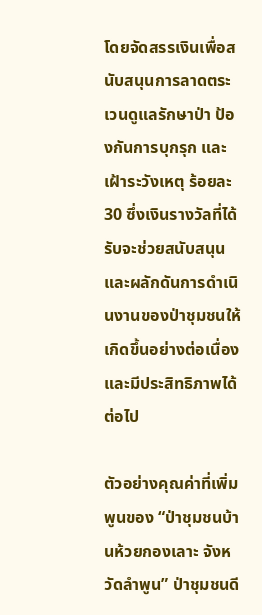โดยจัดสรรเงินเพื่อสนับสนุนการลาดตระเวนดูแลรักษาป่า ป้องกันการบุกรุก และเฝ้าระวังเหตุ ร้อยละ 30 ซึ่งเงินรางวัลที่ได้รับจะช่วยสนับสนุนและผลักดันการดำเนินงานของป่าชุมชนให้เกิดขึ้นอย่างต่อเนื่องและมีประสิทธิภาพได้ต่อไป

ตัวอย่างคุณค่าที่เพิ่มพูนของ “ป่าชุมชนบ้านห้วยกองเลาะ จังหวัดลำพูน” ป่าชุมชนดี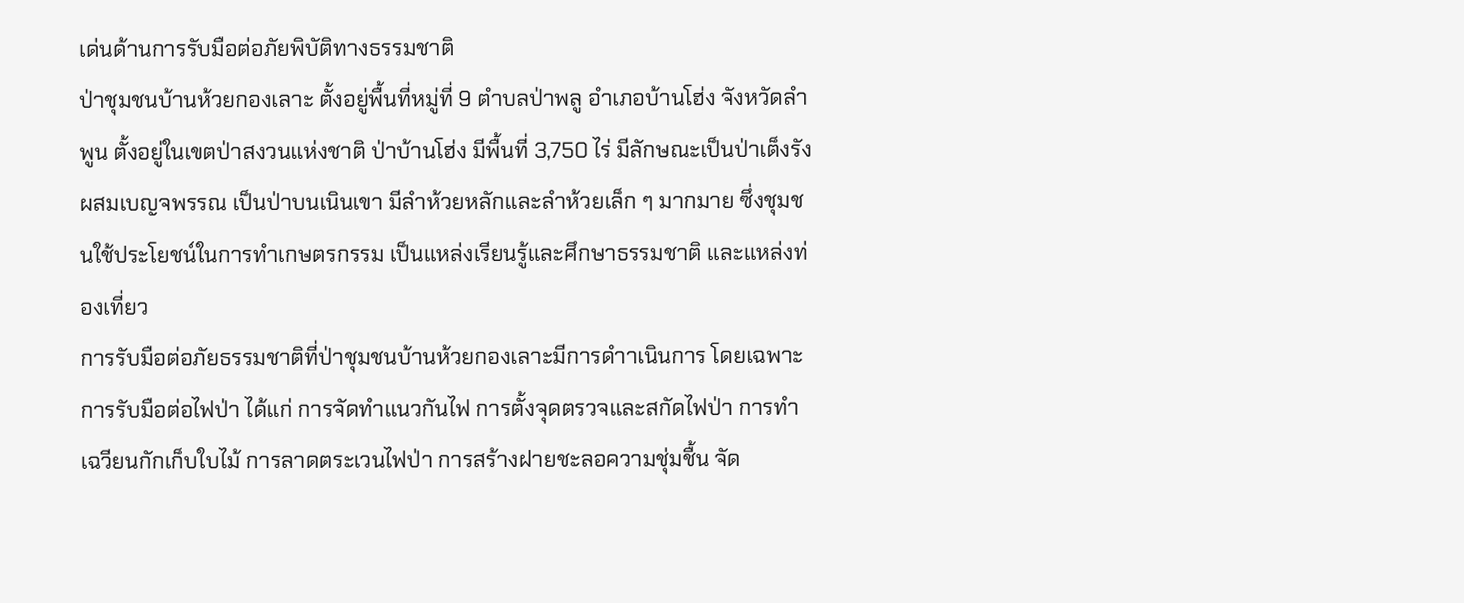เด่นด้านการรับมือต่อภัยพิบัติทางธรรมชาติ
ป่าชุมชนบ้านห้วยกองเลาะ ตั้งอยู่พื้นที่หมู่ที่ 9 ตำบลป่าพลู อำเภอบ้านโฮ่ง จังหวัดลำพูน ตั้งอยู่ในเขตป่าสงวนแห่งชาติ ป่าบ้านโฮ่ง มีพื้นที่ 3,750 ไร่ มีลักษณะเป็นป่าเต็งรังผสมเบญจพรรณ เป็นป่าบนเนินเขา มีลำห้วยหลักและลำห้วยเล็ก ๆ มากมาย ซึ่งชุมชนใช้ประโยชน์ในการทำเกษตรกรรม เป็นแหล่งเรียนรู้และศึกษาธรรมชาติ และแหล่งท่องเที่ยว
การรับมือต่อภัยธรรมชาติที่ป่าชุมชนบ้านห้วยกองเลาะมีการดำาเนินการ โดยเฉพาะการรับมือต่อไฟป่า ได้แก่ การจัดทำแนวกันไฟ การตั้งจุดตรวจและสกัดไฟป่า การทำเฉวียนกักเก็บใบไม้ การลาดตระเวนไฟป่า การสร้างฝายชะลอความชุ่มชื้น จัด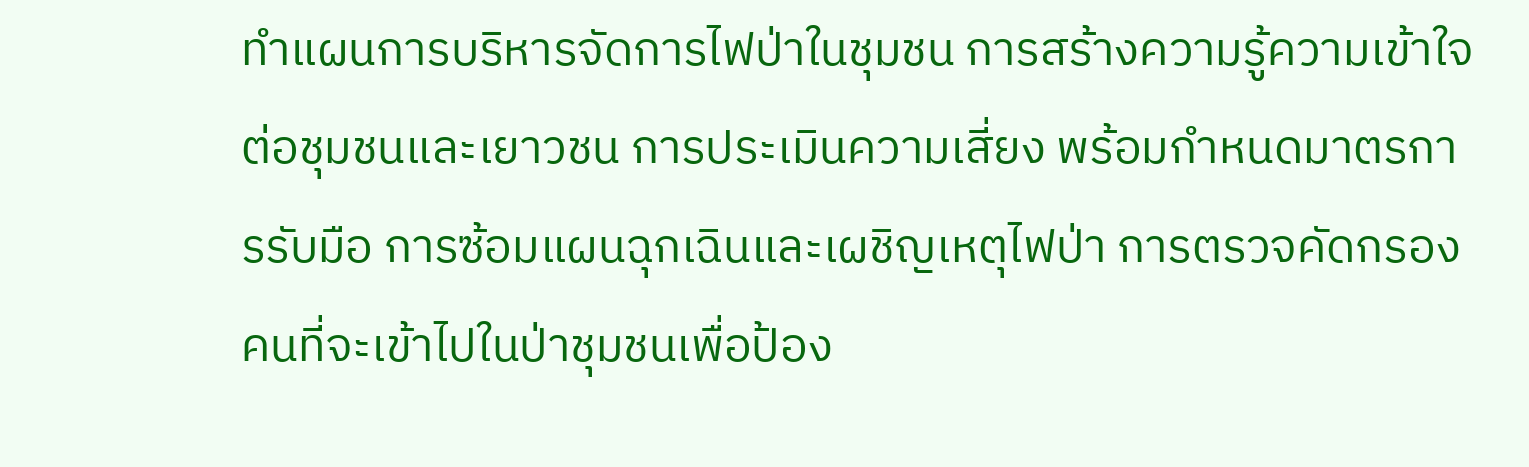ทำแผนการบริหารจัดการไฟป่าในชุมชน การสร้างความรู้ความเข้าใจต่อชุมชนและเยาวชน การประเมินความเสี่ยง พร้อมกำหนดมาตรการรับมือ การซ้อมแผนฉุกเฉินและเผชิญเหตุไฟป่า การตรวจคัดกรองคนที่จะเข้าไปในป่าชุมชนเพื่อป้อง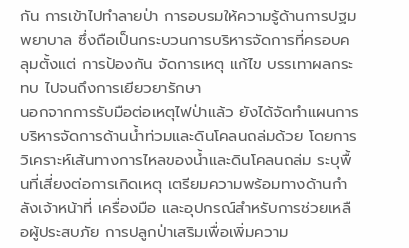กัน การเข้าไปทำลายป่า การอบรมให้ความรู้ด้านการปฐมพยาบาล ซึ่งถือเป็นกระบวนการบริหารจัดการที่ครอบคลุมตั้งแต่ การป้องกัน จัดการเหตุ แก้ไข บรรเทาผลกระทบ ไปจนถึงการเยียวยารักษา
นอกจากการรับมือต่อเหตุไฟป่าแล้ว ยังได้จัดทำแผนการบริหารจัดการด้านน้ำท่วมและดินโคลนถล่มด้วย โดยการวิเคราะห์เส้นทางการไหลของน้ำและดินโคลนถล่ม ระบุพื้นที่เสี่ยงต่อการเกิดเหตุ เตรียมความพร้อมทางด้านกำลังเจ้าหน้าที่ เครื่องมือ และอุปกรณ์สำหรับการช่วยเหลือผู้ประสบภัย การปลูกป่าเสริมเพื่อเพิ่มความ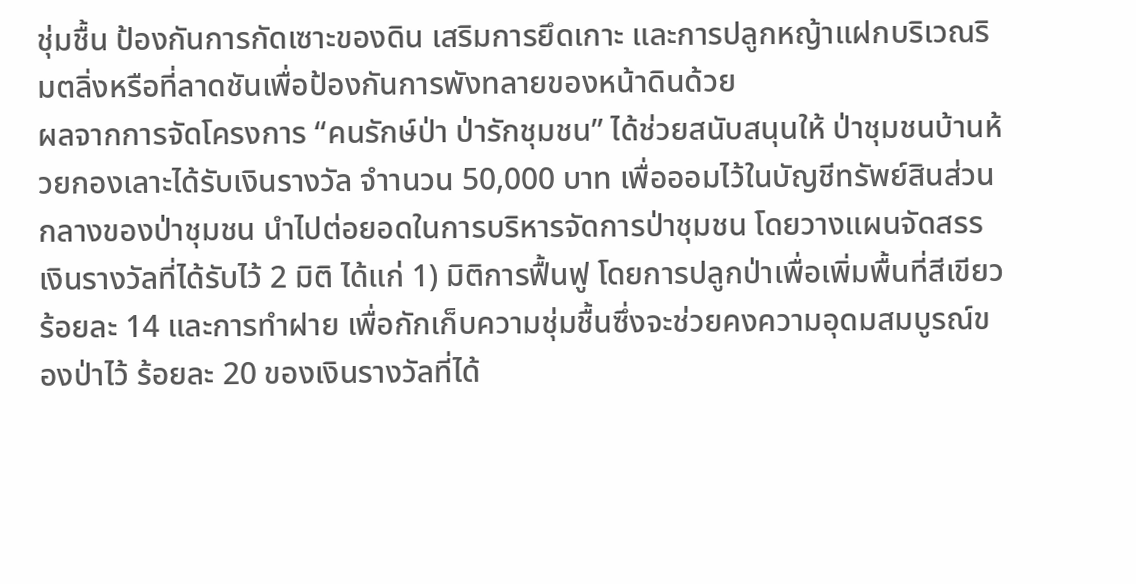ชุ่มชื้น ป้องกันการกัดเซาะของดิน เสริมการยึดเกาะ และการปลูกหญ้าแฝกบริเวณริมตลิ่งหรือที่ลาดชันเพื่อป้องกันการพังทลายของหน้าดินด้วย
ผลจากการจัดโครงการ “คนรักษ์ป่า ป่ารักชุมชน” ได้ช่วยสนับสนุนให้ ป่าชุมชนบ้านห้วยกองเลาะได้รับเงินรางวัล จำานวน 50,000 บาท เพื่อออมไว้ในบัญชีทรัพย์สินส่วนกลางของป่าชุมชน นำไปต่อยอดในการบริหารจัดการป่าชุมชน โดยวางแผนจัดสรรเงินรางวัลที่ได้รับไว้ 2 มิติ ได้แก่ 1) มิติการฟื้นฟู โดยการปลูกป่าเพื่อเพิ่มพื้นที่สีเขียว ร้อยละ 14 และการทำฝาย เพื่อกักเก็บความชุ่มชื้นซึ่งจะช่วยคงความอุดมสมบูรณ์ของป่าไว้ ร้อยละ 20 ของเงินรางวัลที่ได้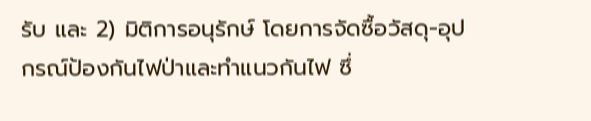รับ และ 2) มิติการอนุรักษ์ โดยการจัดซื้อวัสดุ-อุปกรณ์ป้องกันไฟป่าและทำแนวกันไฟ ซึ่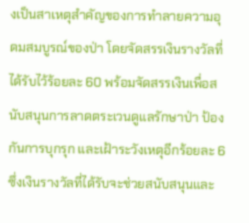งเป็นสาเหตุสำคัญของการทำลายความอุดมสมบูรณ์ของป่า โดยจัดสรรเงินรางวัลที่ได้รับไว้ร้อยละ 60 พร้อมจัดสรรเงินเพื่อสนับสนุนการลาดตระเวนดูแลรักษาป่า ป้องกันการบุกรุก และเฝ้าระวังเหตุอีกร้อยละ 6 ซึ่งเงินรางวัลที่ได้รับจะช่วยสนับสนุนและ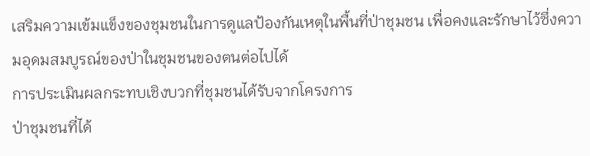เสริมความเข้มแข็งของชุมชนในการดูแลป้องกันเหตุในพื้นที่ป่าชุมชน เพื่อคงและรักษาไว้ซึ่งความอุดมสมบูรณ์ของป่าในชุมชนของตนต่อไปได้
การประเมินผลกระทบเชิงบวกที่ชุมชนได้รับจากโครงการ
ป่าชุมชนที่ได้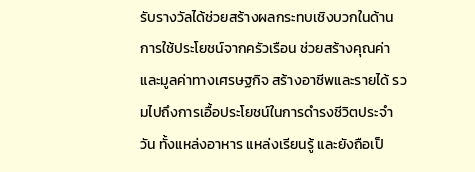รับรางวัลได้ช่วยสร้างผลกระทบเชิงบวกในด้านการใช้ประโยชน์จากครัวเรือน ช่วยสร้างคุณค่าและมูลค่าทางเศรษฐกิจ สร้างอาชีพและรายได้ รวมไปถึงการเอื้อประโยชน์ในการดำรงชีวิตประจำวัน ทั้งแหล่งอาหาร แหล่งเรียนรู้ และยังถือเป็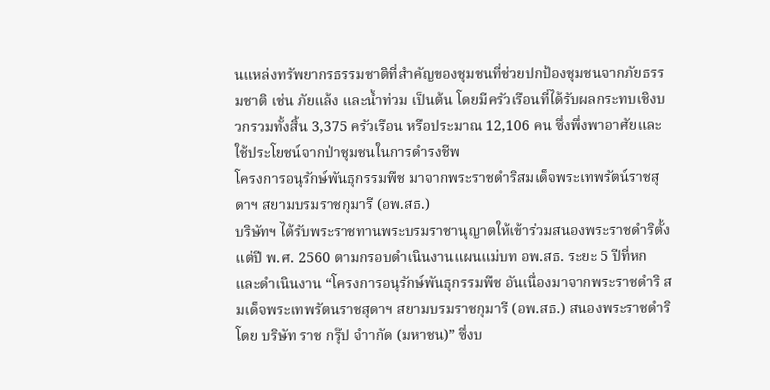นแหล่งทรัพยากรธรรมชาติที่สำคัญของชุมชนที่ช่วยปกป้องชุมชนจากภัยธรรมชาติ เช่น ภัยแล้ง และน้ำท่วม เป็นต้น โดยมีครัวเรือนที่ได้รับผลกระทบเชิงบวกรวมทั้งสิ้น 3,375 ครัวเรือน หรือประมาณ 12,106 คน ซึ่งพึ่งพาอาศัยและใช้ประโยชน์จากป่าชุมชนในการดำรงชีพ
โครงการอนุรักษ์พันธุกรรมพืช มาจากพระราชดำริสมเด็จพระเทพรัตน์ราชสุดาฯ สยามบรมราชกุมารี (อพ.สธ.)
บริษัทฯ ได้รับพระราชทานพระบรมราชานุญาตให้เข้าร่วมสนองพระราชดำริตั้งแต่ปี พ.ศ. 2560 ตามกรอบดำเนินงานแผนแม่บท อพ.สธ. ระยะ 5 ปีที่หก และดำเนินงาน “โครงการอนุรักษ์พันธุกรรมพืช อันเนื่องมาจากพระราชดำริ สมเด็จพระเทพรัตนราชสุดาฯ สยามบรมราชกุมารี (อพ.สธ.) สนองพระราชดำริ โดย บริษัท ราช กรุ๊ป จำากัด (มหาชน)” ซึ่งบ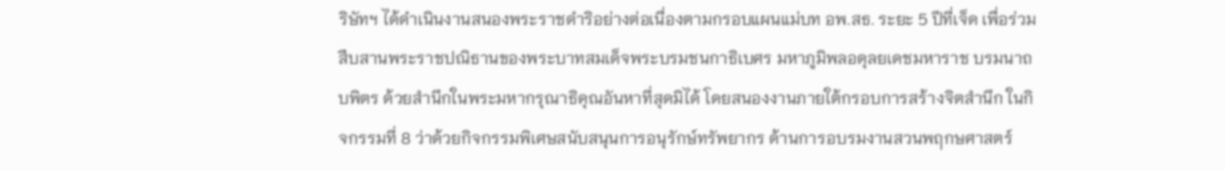ริษัทฯ ได้ดำเนินงานสนองพระราชดำริอย่างต่อเนื่องตามกรอบแผนแม่บท อพ.สธ. ระยะ 5 ปีที่เจ็ด เพื่อร่วมสืบสานพระราชปณิธานของพระบาทสมเด็จพระบรมชนกาธิเบศร มหาภูมิพลอดุลยเดชมหาราช บรมนาถบพิตร ด้วยสำนึกในพระมหากรุณาธิคุณอันหาที่สุดมิได้ โดยสนองงานภายใต้กรอบการสร้างจิตสำนึก ในกิจกรรมที่ 8 ว่าด้วยกิจกรรมพิเศษสนับสนุนการอนุรักษ์ทรัพยากร ด้านการอบรมงานสวนพฤกษศาสตร์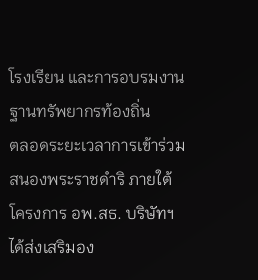โรงเรียน และการอบรมงานฐานทรัพยากรท้องถิ่น
ตลอดระยะเวลาการเข้าร่วมสนองพระราชดำริ ภายใต้โครงการ อพ.สธ. บริษัทฯ ได้ส่งเสริมอง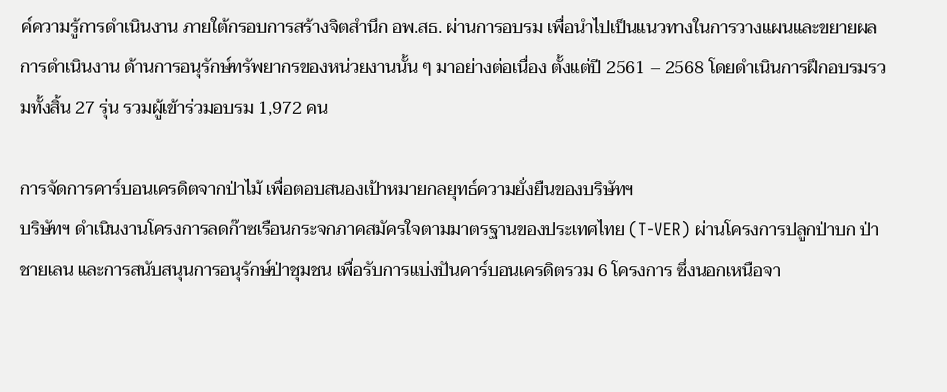ค์ความรู้การดำเนินงาน ภายใต้กรอบการสร้างจิตสำนึก อพ.สธ. ผ่านการอบรม เพื่อนำไปเป็นแนวทางในการวางแผนและขยายผลการดำเนินงาน ด้านการอนุรักษ์ทรัพยากรของหน่วยงานนั้น ๆ มาอย่างต่อเนื่อง ตั้งแต่ปี 2561 – 2568 โดยดำเนินการฝึกอบรมรวมทั้งสิ้น 27 รุ่น รวมผู้เข้าร่วมอบรม 1,972 คน

การจัดการคาร์บอนเครดิตจากป่าไม้ เพื่อตอบสนองเป้าหมายกลยุทธ์ความยั่งยืนของบริษัทฯ
บริษัทฯ ดำเนินงานโครงการลดก๊าซเรือนกระจกภาคสมัครใจตามมาตรฐานของประเทศไทย (T-VER) ผ่านโครงการปลูกป่าบก ป่าชายเลน และการสนับสนุนการอนุรักษ์ป่าชุมชน เพื่อรับการแบ่งปันคาร์บอนเครดิตรวม 6 โครงการ ซึ่งนอกเหนือจา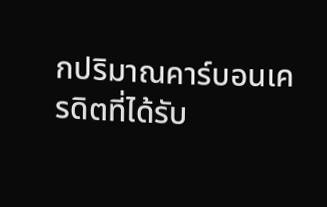กปริมาณคาร์บอนเครดิตที่ได้รับ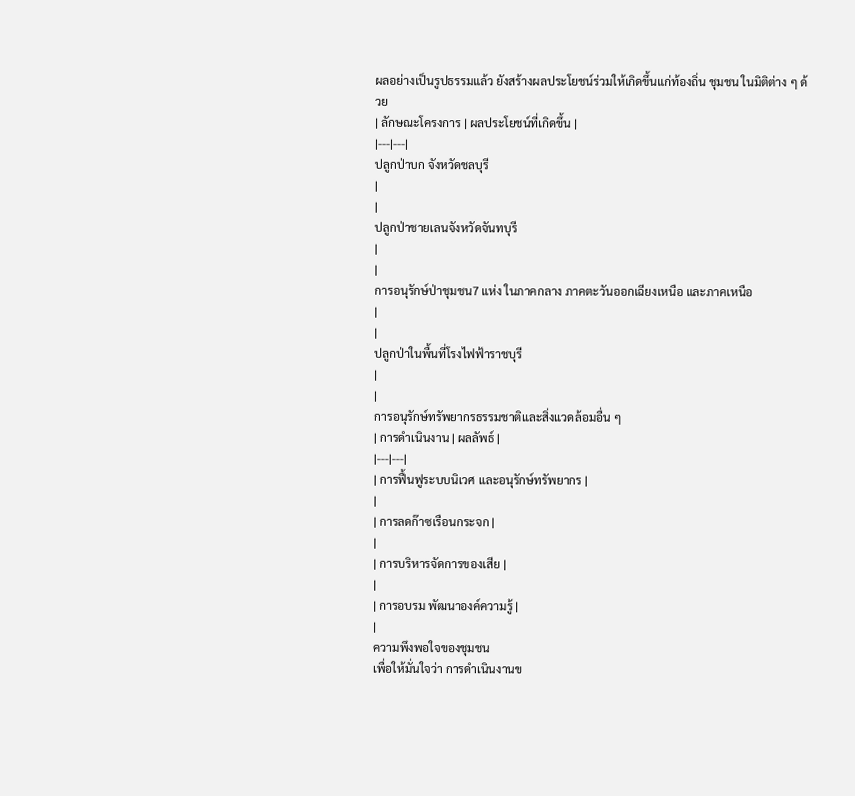ผลอย่างเป็นรูปธรรมแล้ว ยังสร้างผลประโยชน์ร่วมให้เกิดขึ้นแก่ท้องถิ่น ชุมชน ในมิติต่าง ๆ ด้วย
| ลักษณะโครงการ | ผลประโยชน์ที่เกิดขึ้น |
|---|---|
ปลูกป่าบก จังหวัดชลบุรี
|
|
ปลูกป่าชายเลนจังหวัดจันทบุรี
|
|
การอนุรักษ์ป่าชุมชน7 แห่ง ในภาคกลาง ภาคตะวันออกเฉียงเหนือ และภาคเหนือ
|
|
ปลูกป่าในพื้นที่โรงไฟฟ้าราชบุรี
|
|
การอนุรักษ์ทรัพยากรธรรมชาติและสิ่งแวดล้อมอื่น ๆ
| การดำเนินงาน | ผลลัพธ์ |
|---|---|
| การฟื้นฟูระบบนิเวศ และอนุรักษ์ทรัพยากร |
|
| การลดก๊าซเรือนกระจก |
|
| การบริหารจัดการของเสีย |
|
| การอบรม พัฒนาองค์ความรู้ |
|
ความพึงพอใจของชุมชน
เพื่อให้มั่นใจว่า การดำเนินงานข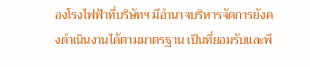องโรงไฟฟ้าที่บริษัทฯ มีอำนาจบริหารจัดการยังคงดำเนินงานได้ตามมาตรฐาน เป็นที่ยอมรับและพึ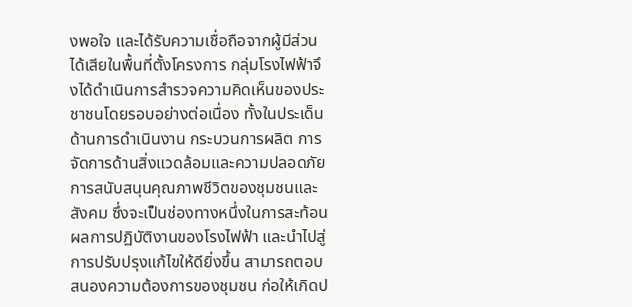งพอใจ และได้รับความเชื่อถือจากผู้มีส่วนได้เสียในพื้นที่ตั้งโครงการ กลุ่มโรงไฟฟ้าจึงได้ดำเนินการสำรวจความคิดเห็นของประชาชนโดยรอบอย่างต่อเนื่อง ทั้งในประเด็นด้านการดำเนินงาน กระบวนการผลิต การจัดการด้านสิ่งแวดล้อมและความปลอดภัย การสนับสนุนคุณภาพชีวิตของชุมชนและสังคม ซึ่งจะเป็นช่องทางหนึ่งในการสะท้อนผลการปฏิบัติงานของโรงไฟฟ้า และนำไปสู่การปรับปรุงแก้ไขให้ดียิ่งขึ้น สามารถตอบสนองความต้องการของชุมชน ก่อให้เกิดป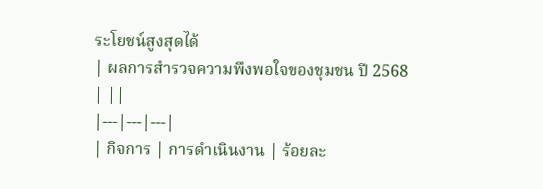ระโยชน์สูงสุดได้
| ผลการสำรวจความพึงพอใจของชุมชน ปี 2568 | ||
|---|---|---|
| กิจการ | การดำเนินงาน | ร้อยละ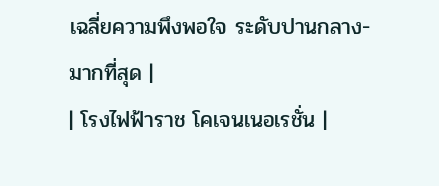เฉลี่ยความพึงพอใจ ระดับปานกลาง-มากที่สุด |
| โรงไฟฟ้าราช โคเจนเนอเรชั่น |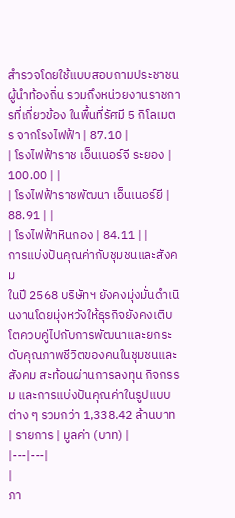สำรวจโดยใช้แบบสอบถามประชาชน ผู้นำท้องถิ่น รวมถึงหน่วยงานราชการที่เกี่ยวข้อง ในพื้นที่รัศมี 5 กิโลเมตร จากโรงไฟฟ้า | 87.10 |
| โรงไฟฟ้าราช เอ็นเนอร์จี ระยอง | 100.00 | |
| โรงไฟฟ้าราชพัฒนา เอ็นเนอร์ยี | 88.91 | |
| โรงไฟฟ้าหินกอง | 84.11 | |
การแบ่งปันคุณค่ากับชุมชนและสังคม
ในปี 2568 บริษัทฯ ยังคงมุ่งมั่นดำเนินงานโดยมุ่งหวังให้ธุรกิจยังคงเติบโตควบคู่ไปกับการพัฒนาและยกระดับคุณภาพชีวิตของคนในชุมชนและสังคม สะท้อนผ่านการลงทุน กิจกรรม และการแบ่งปันคุณค่าในรูปแบบต่าง ๆ รวมกว่า 1,338.42 ล้านบาท
| รายการ | มูลค่า (บาท) |
|---|---|
|
ภา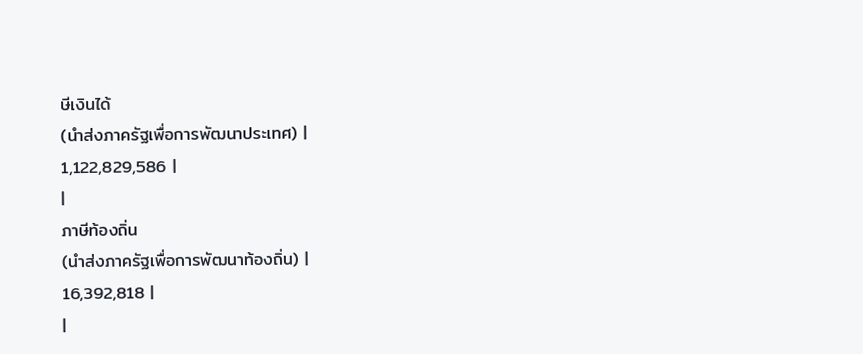ษีเงินได้
(นำส่งภาครัฐเพื่อการพัฒนาประเทศ) |
1,122,829,586 |
|
ภาษีท้องถิ่น
(นำส่งภาครัฐเพื่อการพัฒนาท้องถิ่น) |
16,392,818 |
|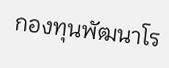กองทุนพัฒนาโร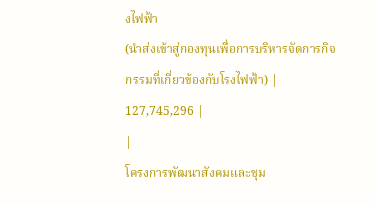งไฟฟ้า
(นำส่งเข้าสู่กองทุนเพื่อการบริหารจัดการกิจกรรมที่เกี่ยวข้องกับโรงไฟฟ้า) |
127,745,296 |
|
โครงการพัฒนาสังคมและชุม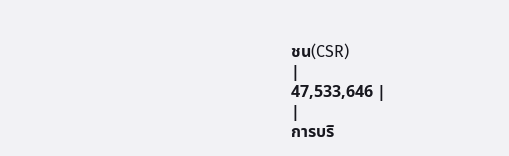ชน(CSR)
|
47,533,646 |
|
การบริ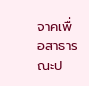จาคเพื่อสาธารณะป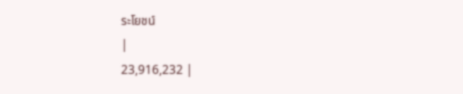ระโยชน์
|
23,916,232 |